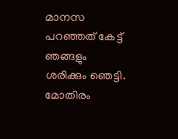മാനസ പറഞ്ഞത് കേട്ട് ഞങ്ങളും ശരിക്കും ഞെട്ടി. മോതിരം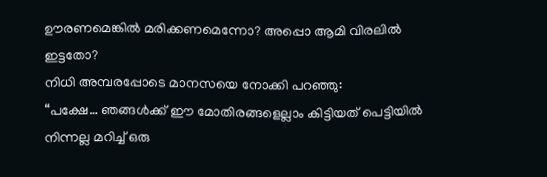ഊരണമെങ്കിൽ മരിക്കണമെന്നോ? അപ്പൊ ആമി വിരലിൽ ഇട്ടതോ?
നിധി അമ്പരപ്പോടെ മാനസയെ നോക്കി പറഞ്ഞു:
“പക്ഷേ… ഞങ്ങൾക്ക് ഈ മോതിരങ്ങളെല്ലാം കിട്ടിയത് പെട്ടിയിൽ നിന്നല്ല മറിച്ച് ഒരു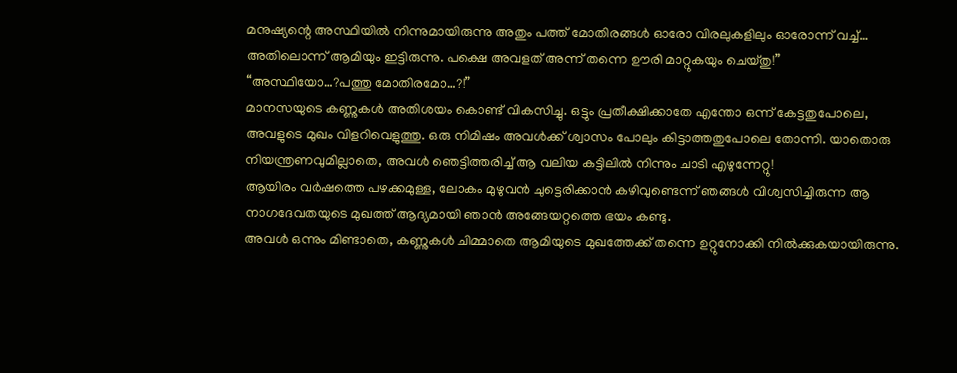മനുഷ്യന്റെ അസ്ഥിയിൽ നിന്നുമായിരുന്നു അതും പത്ത് മോതിരങ്ങൾ ഓരോ വിരലുകളിലും ഓരോന്ന് വച്ച്… അതിലൊന്ന് ആമിയും ഇട്ടിരുന്നു. പക്ഷെ അവളത് അന്ന് തന്നെ ഊരി മാറ്റുകയും ചെയ്തു!”
“അസ്ഥിയോ…?പത്തു മോതിരമോ…?!”
മാനസയുടെ കണ്ണുകൾ അതിശയം കൊണ്ട് വികസിച്ചു. ഒട്ടും പ്രതീക്ഷിക്കാതേ എന്തോ ഒന്ന് കേട്ടതുപോലെ, അവളുടെ മുഖം വിളറിവെളുത്തു. ഒരു നിമിഷം അവൾക്ക് ശ്വാസം പോലും കിട്ടാത്തതുപോലെ തോന്നി. യാതൊരു നിയന്ത്രണവുമില്ലാതെ, അവൾ ഞെട്ടിത്തരിച്ച് ആ വലിയ കട്ടിലിൽ നിന്നും ചാടി എഴുന്നേറ്റു!
ആയിരം വർഷത്തെ പഴക്കമുള്ള, ലോകം മുഴുവൻ ചുട്ടെരിക്കാൻ കഴിവുണ്ടെന്ന് ഞങ്ങൾ വിശ്വസിച്ചിരുന്ന ആ നാഗദേവതയുടെ മുഖത്ത് ആദ്യമായി ഞാൻ അങ്ങേയറ്റത്തെ ഭയം കണ്ടു.
അവൾ ഒന്നും മിണ്ടാതെ, കണ്ണുകൾ ചിമ്മാതെ ആമിയുടെ മുഖത്തേക്ക് തന്നെ ഉറ്റുനോക്കി നിൽക്കുകയായിരുന്നു.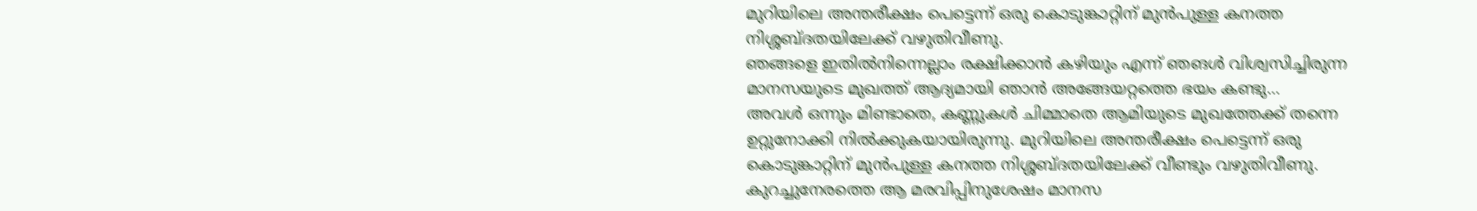മുറിയിലെ അന്തരീക്ഷം പെട്ടെന്ന് ഒരു കൊടുങ്കാറ്റിന് മുൻപുള്ള കനത്ത നിശ്ശബ്ദതയിലേക്ക് വഴുതിവീണു.
ഞങ്ങളെ ഇതിൽനിന്നെല്ലാം രക്ഷിക്കാൻ കഴിയും എന്ന് ഞങൾ വിശ്വസിച്ചിരുന്ന മാനസയുടെ മുഖത്ത് ആദ്യമായി ഞാൻ അങ്ങേയറ്റത്തെ ഭയം കണ്ടു…
അവൾ ഒന്നും മിണ്ടാതെ, കണ്ണുകൾ ചിമ്മാതെ ആമിയുടെ മുഖത്തേക്ക് തന്നെ ഉറ്റുനോക്കി നിൽക്കുകയായിരുന്നു. മുറിയിലെ അന്തരീക്ഷം പെട്ടെന്ന് ഒരു കൊടുങ്കാറ്റിന് മുൻപുള്ള കനത്ത നിശ്ശബ്ദതയിലേക്ക് വീണ്ടും വഴുതിവീണു.
കുറച്ചുനേരത്തെ ആ മരവിപ്പിനുശേഷം മാനസ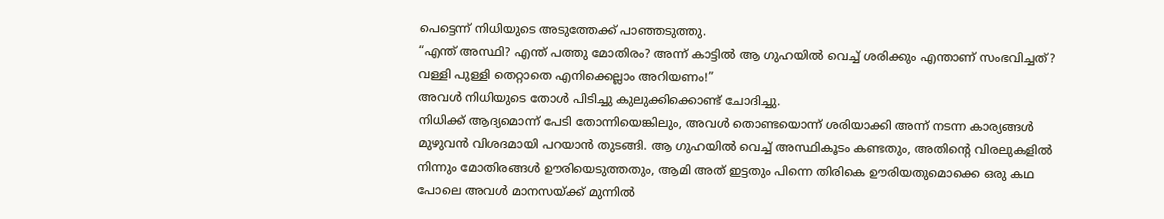പെട്ടെന്ന് നിധിയുടെ അടുത്തേക്ക് പാഞ്ഞടുത്തു.
“എന്ത് അസ്ഥി? എന്ത് പത്തു മോതിരം? അന്ന് കാട്ടിൽ ആ ഗുഹയിൽ വെച്ച് ശരിക്കും എന്താണ് സംഭവിച്ചത്? വള്ളി പുള്ളി തെറ്റാതെ എനിക്കെല്ലാം അറിയണം!”
അവൾ നിധിയുടെ തോൾ പിടിച്ചു കുലുക്കിക്കൊണ്ട് ചോദിച്ചു.
നിധിക്ക് ആദ്യമൊന്ന് പേടി തോന്നിയെങ്കിലും, അവൾ തൊണ്ടയൊന്ന് ശരിയാക്കി അന്ന് നടന്ന കാര്യങ്ങൾ മുഴുവൻ വിശദമായി പറയാൻ തുടങ്ങി. ആ ഗുഹയിൽ വെച്ച് അസ്ഥികൂടം കണ്ടതും, അതിന്റെ വിരലുകളിൽ നിന്നും മോതിരങ്ങൾ ഊരിയെടുത്തതും, ആമി അത് ഇട്ടതും പിന്നെ തിരികെ ഊരിയതുമൊക്കെ ഒരു കഥ പോലെ അവൾ മാനസയ്ക്ക് മുന്നിൽ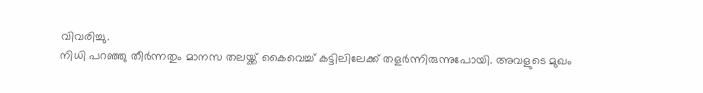വിവരിച്ചു.
നിധി പറഞ്ഞു തീർന്നതും മാനസ തലയ്ക്ക് കൈവെച്ച് കട്ടിലിലേക്ക് തളർന്നിരുന്നുപോയി. അവളുടെ മുഖം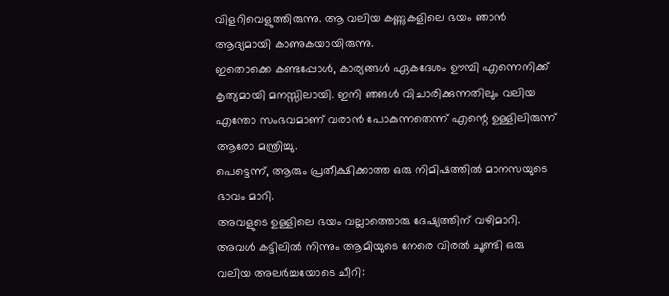വിളറിവെളുത്തിരുന്നു. ആ വലിയ കണ്ണുകളിലെ ഭയം ഞാൻ ആദ്യമായി കാണുകയായിരുന്നു.
ഇതൊക്കെ കണ്ടപ്പോൾ, കാര്യങ്ങൾ ഏകദേശം ഊമ്പി എന്നെനിക്ക് കൃത്യമായി മനസ്സിലായി. ഇനി ഞങൾ വിചാരിക്കുന്നതിലും വലിയ എന്തോ സംഭവമാണ് വരാൻ പോകുന്നതെന്ന് എന്റെ ഉള്ളിലിരുന്ന് ആരോ മന്ത്രിച്ചു.
പെട്ടെന്ന്, ആരും പ്രതീക്ഷിക്കാത്ത ഒരു നിമിഷത്തിൽ മാനസയുടെ ഭാവം മാറി.
അവളുടെ ഉള്ളിലെ ഭയം വല്ലാത്തൊരു ദേഷ്യത്തിന് വഴിമാറി. അവൾ കട്ടിലിൽ നിന്നും ആമിയുടെ നേരെ വിരൽ ചൂണ്ടി ഒരു വലിയ അലർച്ചയോടെ ചീറി: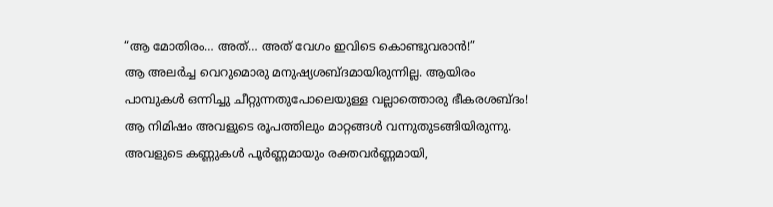“ആ മോതിരം… അത്… അത് വേഗം ഇവിടെ കൊണ്ടുവരാൻ!”
ആ അലർച്ച വെറുമൊരു മനുഷ്യശബ്ദമായിരുന്നില്ല. ആയിരം പാമ്പുകൾ ഒന്നിച്ചു ചീറ്റുന്നതുപോലെയുള്ള വല്ലാത്തൊരു ഭീകരശബ്ദം! ആ നിമിഷം അവളുടെ രൂപത്തിലും മാറ്റങ്ങൾ വന്നുതുടങ്ങിയിരുന്നു. അവളുടെ കണ്ണുകൾ പൂർണ്ണമായും രക്തവർണ്ണമായി,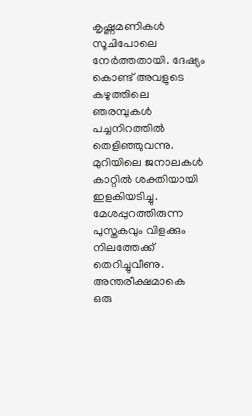കൃഷ്ണമണികൾ സൂചിപോലെ നേർത്തതായി. ദേഷ്യം കൊണ്ട് അവളുടെ കഴുത്തിലെ ഞരമ്പുകൾ പച്ചനിറത്തിൽ തെളിഞ്ഞുവന്നു. മുറിയിലെ ജനാലകൾ കാറ്റിൽ ശക്തിയായി ഇളകിയടിച്ചു. മേശപ്പുറത്തിരുന്ന പുസ്തകവും വിളക്കും നിലത്തേക്ക് തെറിച്ചുവീണു. അന്തരീക്ഷമാകെ ഒരു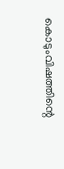കൊടുംവിഷത്തിന്റെ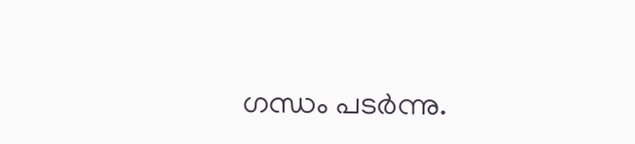ഗന്ധം പടർന്നു.